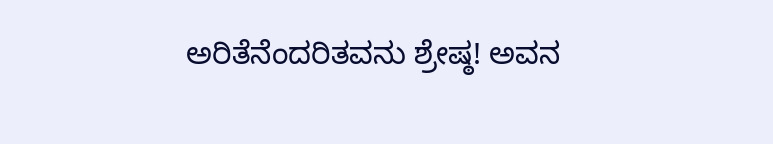ಅರಿತೆನೆಂದರಿತವನು ಶ್ರೇಷ್ಠ! ಅವನ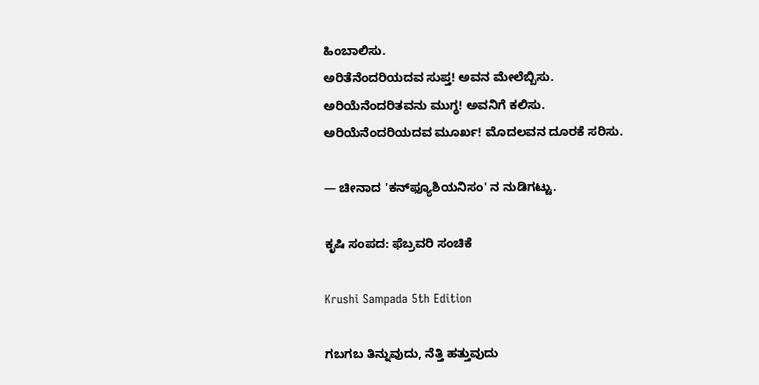ಹಿಂಬಾಲಿಸು.
ಅರಿತೆನೆಂದರಿಯದವ ಸುಪ್ತ! ಅವನ ಮೇಲೆಬ್ಬಿಸು.
ಅರಿಯೆನೆಂದರಿತವನು ಮುಗ್ಧ! ಅವನಿಗೆ ಕಲಿಸು.
ಅರಿಯೆನೆಂದರಿಯದವ ಮೂರ್ಖ! ಮೊದಲವನ ದೂರಕೆ ಸರಿಸು.

— ಚೀನಾದ 'ಕನ್‍ಫ್ಯೂಶಿಯನಿಸಂ' ನ ನುಡಿಗಟ್ಟು.

ಕೃಷಿ ಸಂಪದ: ಫೆಬ್ರವರಿ ಸಂಚಿಕೆ

Krushi Sampada 5th Edition

ಗಬಗಬ ತಿನ್ನುವುದು, ನೆತ್ತಿ ಹತ್ತುವುದು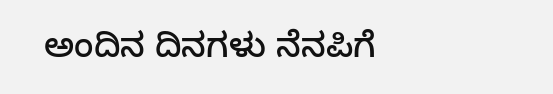ಅಂದಿನ ದಿನಗಳು ನೆನಪಿಗೆ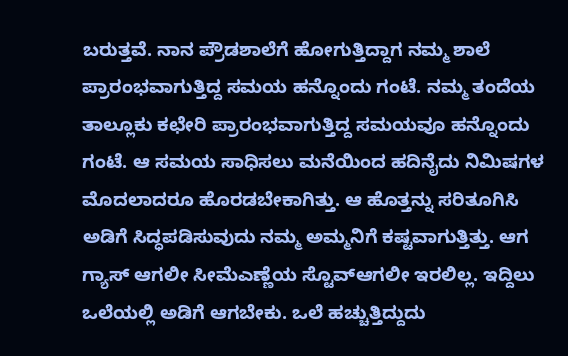ಬರುತ್ತವೆ. ನಾನ ಪ್ರೌಡಶಾಲೆಗೆ ಹೋಗುತ್ತಿದ್ದಾಗ ನಮ್ಮ ಶಾಲೆ ಪ್ರಾರಂಭವಾಗುತ್ತಿದ್ದ ಸಮಯ ಹನ್ನೊಂದು ಗಂಟೆ. ನಮ್ಮ ತಂದೆಯ ತಾಲ್ಲೂಕು ಕಛೇರಿ ಪ್ರಾರಂಭವಾಗುತ್ತಿದ್ದ ಸಮಯವೂ ಹನ್ನೊಂದು ಗಂಟೆ. ಆ ಸಮಯ ಸಾಧಿಸಲು ಮನೆಯಿಂದ ಹದಿನೈದು ನಿಮಿಷಗಳ ಮೊದಲಾದರೂ ಹೊರಡಬೇಕಾಗಿತ್ತು. ಆ ಹೊತ್ತನ್ನು ಸರಿತೂಗಿಸಿ ಅಡಿಗೆ ಸಿದ್ಧಪಡಿಸುವುದು ನಮ್ಮ ಅಮ್ಮನಿಗೆ ಕಷ್ಟವಾಗುತ್ತಿತ್ತು. ಆಗ ಗ್ಯಾಸ್ ಆಗಲೀ ಸೀಮೆ‍ಎಣ್ಣೆಯ ಸ್ಟೊವ್‍ಆಗಲೀ ಇರಲಿಲ್ಲ. ಇದ್ದಿಲು ಒಲೆಯಲ್ಲಿ ಅಡಿಗೆ ಆಗಬೇಕು. ಒಲೆ ಹಚ್ಚುತ್ತಿದ್ದುದು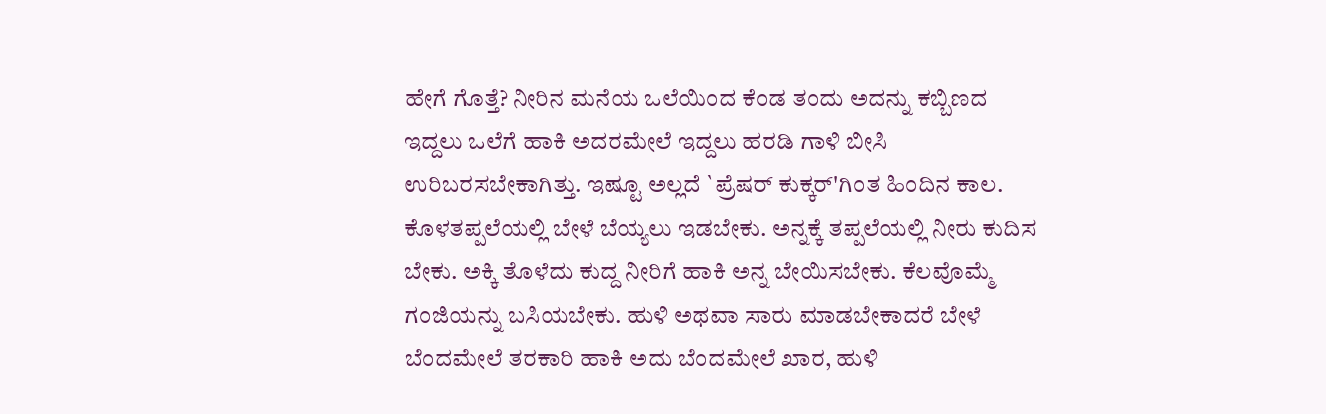ಹೇಗೆ ಗೊತ್ತೆ? ನೀರಿನ ಮನೆಯ ಒಲೆಯಿಂದ ಕೆಂಡ ತಂದು ಅದನ್ನು ಕಬ್ಬಿಣದ ಇದ್ದಲು ಒಲೆಗೆ ಹಾಕಿ ಅದರಮೇಲೆ ಇದ್ದಲು ಹರಡಿ ಗಾಳಿ ಬೀಸಿ ಉರಿಬರಸಬೇಕಾಗಿತ್ತು. ಇಷ್ಟೂ ಅಲ್ಲದೆ `ಪ್ರೆಷರ್ ಕುಕ್ಕರ್'ಗಿಂತ ಹಿಂದಿನ ಕಾಲ. ಕೊಳತಪ್ಪಲೆಯಲ್ಲಿ ಬೇಳೆ ಬೆಯ್ಯಲು ಇಡಬೇಕು. ಅನ್ನಕ್ಕೆ ತಪ್ಪಲೆಯಲ್ಲಿ ನೀರು ಕುದಿಸ ಬೇಕು. ಅಕ್ಕಿ ತೊಳೆದು ಕುದ್ದ ನೀರಿಗೆ ಹಾಕಿ ಅನ್ನ ಬೇಯಿಸಬೇಕು. ಕೆಲವೊಮ್ಮೆ ಗಂಜಿಯನ್ನು ಬಸಿಯಬೇಕು. ಹುಳಿ ಅಥವಾ ಸಾರು ಮಾಡಬೇಕಾದರೆ ಬೇಳೆ ಬೆಂದಮೇಲೆ ತರಕಾರಿ ಹಾಕಿ ಅದು ಬೆಂದಮೇಲೆ ಖಾರ, ಹುಳಿ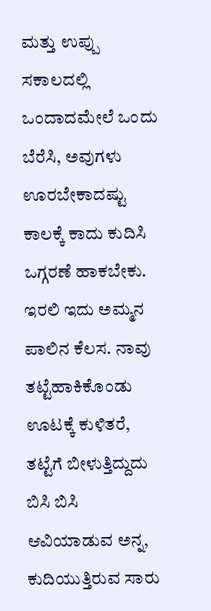ಮತ್ತು ಉಪ್ಪು ಸಕಾಲದಲ್ಲಿ ಒಂದಾದಮೇಲೆ ಒಂದು ಬೆರೆಸಿ, ಅವುಗಳು ಊರಬೇಕಾದಷ್ಟು ಕಾಲಕ್ಕೆ ಕಾದು ಕುದಿಸಿ ಒಗ್ಗರಣೆ ಹಾಕಬೇಕು. ಇರಲಿ ಇದು ಅಮ್ಮನ ಪಾಲಿನ ಕೆಲಸ. ನಾವು ತಟ್ಟೆಹಾಕಿಕೊಂಡು ಊಟಕ್ಕೆ ಕುಳಿತರೆ, ತಟ್ಟೆಗೆ ಬೀಳುತ್ತಿದ್ದುದು ಬಿಸಿ ಬಿಸಿ ಆವಿಯಾಡುವ ಅನ್ನ, ಕುದಿಯುತ್ತಿರುವ ಸಾರು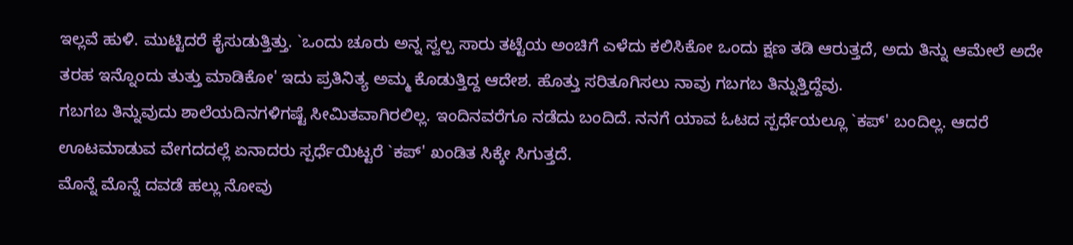ಇಲ್ಲವೆ ಹುಳಿ. ಮುಟ್ಟಿದರೆ ಕೈಸುಡುತ್ತಿತ್ತು. `ಒಂದು ಚೂರು ಅನ್ನ ಸ್ವಲ್ಪ ಸಾರು ತಟ್ಟೆಯ ಅಂಚಿಗೆ ಎಳೆದು ಕಲಿಸಿಕೋ ಒಂದು ಕ್ಷಣ ತಡಿ ಆರುತ್ತದೆ, ಅದು ತಿನ್ನು ಆಮೇಲೆ ಅದೇ ತರಹ ಇನ್ನೊಂದು ತುತ್ತು ಮಾಡಿಕೋ' ಇದು ಪ್ರತಿನಿತ್ಯ ಅಮ್ಮ ಕೊಡುತ್ತಿದ್ದ ಆದೇಶ. ಹೊತ್ತು ಸರಿತೂಗಿಸಲು ನಾವು ಗಬಗಬ ತಿನ್ನುತ್ತಿದ್ದೆವು.
ಗಬಗಬ ತಿನ್ನುವುದು ಶಾಲೆಯದಿನಗಳಿಗಷ್ಟೆ ಸೀಮಿತವಾಗಿರಲಿಲ್ಲ. ಇಂದಿನವರೆಗೂ ನಡೆದು ಬಂದಿದೆ. ನನಗೆ ಯಾವ ಓಟದ ಸ್ಪರ್ಧೆಯಲ್ಲೂ `ಕಪ್' ಬಂದಿಲ್ಲ. ಆದರೆ ಊಟಮಾಡುವ ವೇಗದದಲ್ಲೆ ಏನಾದರು ಸ್ಪರ್ಧೆಯಿಟ್ಟರೆ `ಕಪ್' ಖಂಡಿತ ಸಿಕ್ಕೇ ಸಿಗುತ್ತದೆ.
ಮೊನ್ನೆ ಮೊನ್ನೆ ದವಡೆ ಹಲ್ಲು ನೋವು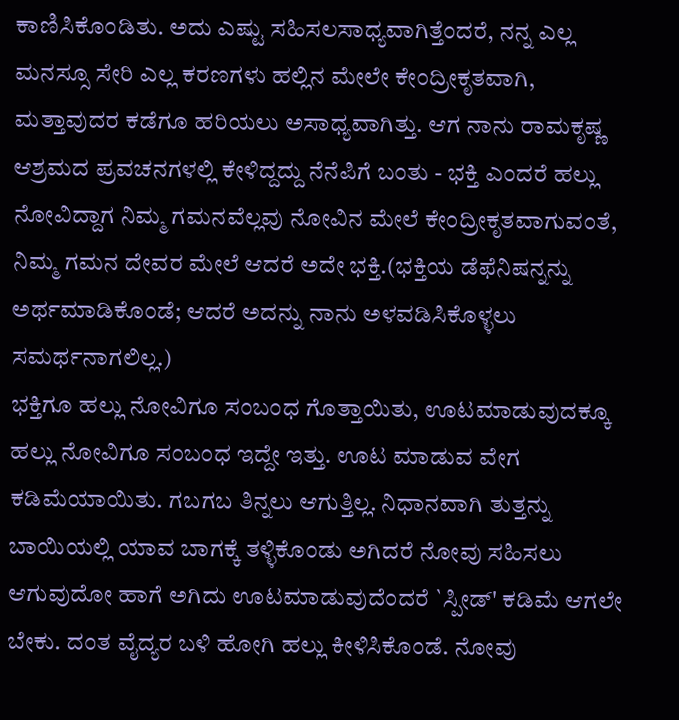ಕಾಣಿಸಿಕೊಂಡಿತು. ಅದು ಎಷ್ಟು ಸಹಿಸಲಸಾಧ್ಯವಾಗಿತ್ತೆಂದರೆ, ನನ್ನ ಎಲ್ಲ ಮನಸ್ಸೂ ಸೇರಿ ಎಲ್ಲ ಕರಣಗಳು ಹಲ್ಲಿನ ಮೇಲೇ ಕೇಂದ್ರೀಕೃತವಾಗಿ, ಮತ್ತಾವುದರ ಕಡೆಗೂ ಹರಿಯಲು ಅಸಾಧ್ಯವಾಗಿತ್ತು. ಆಗ ನಾನು ರಾಮಕೃಷ್ಣ ಆಶ್ರಮದ ಪ್ರವಚನಗಳಲ್ಲಿ ಕೇಳಿದ್ದದ್ದು ನೆನೆಪಿಗೆ ಬಂತು - ಭಕ್ತಿ ಎಂದರೆ ಹಲ್ಲು ನೋವಿದ್ದಾಗ ನಿಮ್ಮ ಗಮನವೆಲ್ಲವು ನೋವಿನ ಮೇಲೆ ಕೇಂದ್ರೀಕೃತವಾಗುವಂತೆ, ನಿಮ್ಮ ಗಮನ ದೇವರ ಮೇಲೆ ಆದರೆ ಅದೇ ಭಕ್ತಿ.(ಭಕ್ತಿಯ ಡೆಫೆನಿಷನ್ನನ್ನು ಅರ್ಥಮಾಡಿಕೊಂಡೆ; ಆದರೆ ಅದನ್ನು ನಾನು ಅಳವಡಿಸಿಕೊಳ್ಳಲು ಸಮರ್ಥನಾಗಲಿಲ್ಲ.)
ಭಕ್ತಿಗೂ ಹಲ್ಲು ನೋವಿಗೂ ಸಂಬಂಧ ಗೊತ್ತಾಯಿತು, ಊಟಮಾಡುವುದಕ್ಕೂ ಹಲ್ಲು ನೋವಿಗೂ ಸಂಬಂಧ ಇದ್ದೇ ಇತ್ತು. ಊಟ ಮಾಡುವ ವೇಗ ಕಡಿಮೆಯಾಯಿತು. ಗಬಗಬ ತಿನ್ನಲು ಆಗುತ್ತಿಲ್ಲ. ನಿಧಾನವಾಗಿ ತುತ್ತನ್ನು ಬಾಯಿಯಲ್ಲಿ ಯಾವ ಬಾಗಕ್ಕೆ ತಳ್ಳಿಕೊಂಡು ಅಗಿದರೆ ನೋವು ಸಹಿಸಲು ಆಗುವುದೋ ಹಾಗೆ ಅಗಿದು ಊಟಮಾಡುವುದೆಂದರೆ `ಸ್ಪೀಡ್' ಕಡಿಮೆ ಆಗಲೇ ಬೇಕು. ದಂತ ವೈದ್ಯರ ಬಳಿ ಹೋಗಿ ಹಲ್ಲು ಕೀಳಿಸಿಕೊಂಡೆ. ನೋವು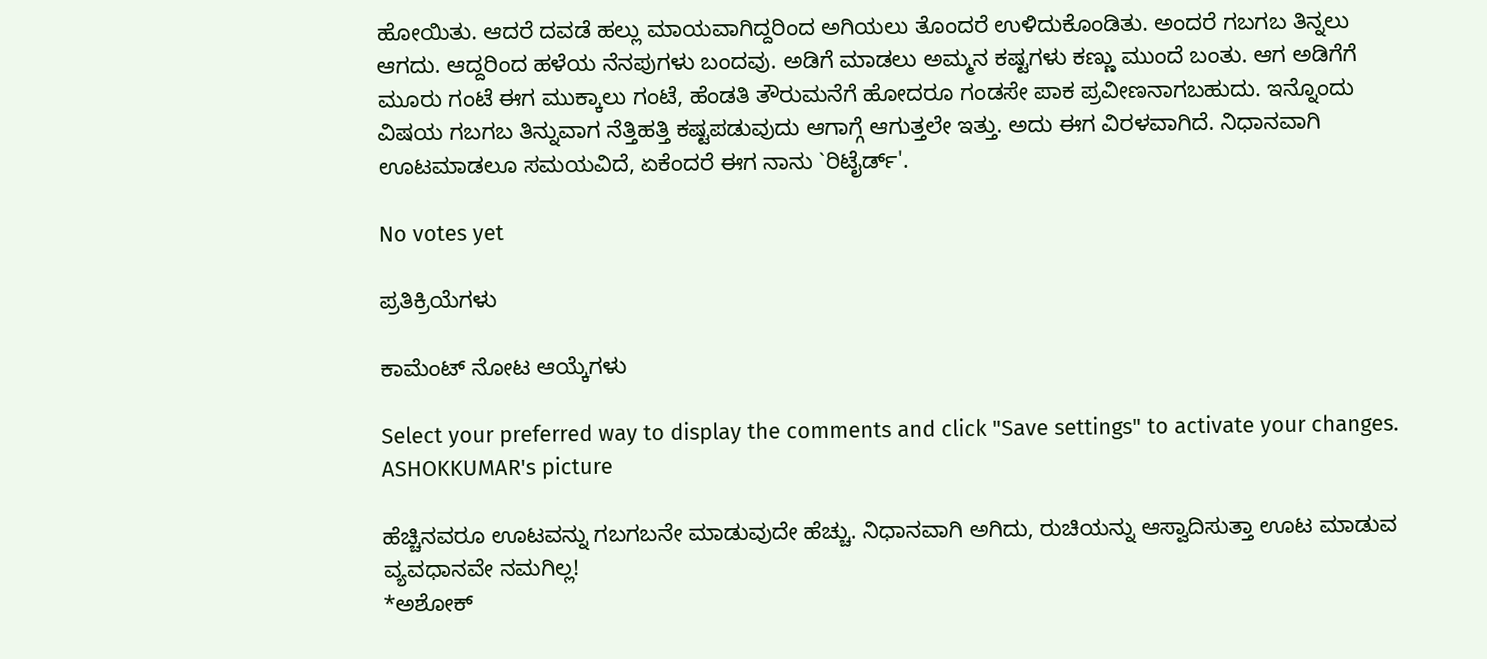ಹೋಯಿತು. ಆದರೆ ದವಡೆ ಹಲ್ಲು ಮಾಯವಾಗಿದ್ದರಿಂದ ಅಗಿಯಲು ತೊಂದರೆ ಉಳಿದುಕೊಂಡಿತು. ಅಂದರೆ ಗಬಗಬ ತಿನ್ನಲು ಆಗದು. ಆದ್ದರಿಂದ ಹಳೆಯ ನೆನಪುಗಳು ಬಂದವು. ಅಡಿಗೆ ಮಾಡಲು ಅಮ್ಮನ ಕಷ್ಟಗಳು ಕಣ್ಣು ಮುಂದೆ ಬಂತು. ಆಗ ಅಡಿಗೆಗೆ ಮೂರು ಗಂಟೆ ಈಗ ಮುಕ್ಕಾಲು ಗಂಟೆ, ಹೆಂಡತಿ ತೌರುಮನೆಗೆ ಹೋದರೂ ಗಂಡಸೇ ಪಾಕ ಪ್ರವೀಣನಾಗಬಹುದು. ಇನ್ನೊಂದು ವಿಷಯ ಗಬಗಬ ತಿನ್ನುವಾಗ ನೆತ್ತಿಹತ್ತಿ ಕಷ್ಟಪಡುವುದು ಆಗಾಗ್ಗೆ ಆಗುತ್ತಲೇ ಇತ್ತು. ಅದು ಈಗ ವಿರಳವಾಗಿದೆ. ನಿಧಾನವಾಗಿ ಊಟಮಾಡಲೂ ಸಮಯವಿದೆ, ಏಕೆಂದರೆ ಈಗ ನಾನು `ರಿಟೈರ್ಡ್'.

No votes yet

ಪ್ರತಿಕ್ರಿಯೆಗಳು

ಕಾಮೆಂಟ್ ನೋಟ ಆಯ್ಕೆಗಳು

Select your preferred way to display the comments and click "Save settings" to activate your changes.
ASHOKKUMAR's picture

ಹೆಚ್ಚಿನವರೂ ಊಟವನ್ನು ಗಬಗಬನೇ ಮಾಡುವುದೇ ಹೆಚ್ಚು. ನಿಧಾನವಾಗಿ ಅಗಿದು, ರುಚಿಯನ್ನು ಆಸ್ವಾದಿಸುತ್ತಾ ಊಟ ಮಾಡುವ ವ್ಯವಧಾನವೇ ನಮಗಿಲ್ಲ!
*ಅಶೋಕ್